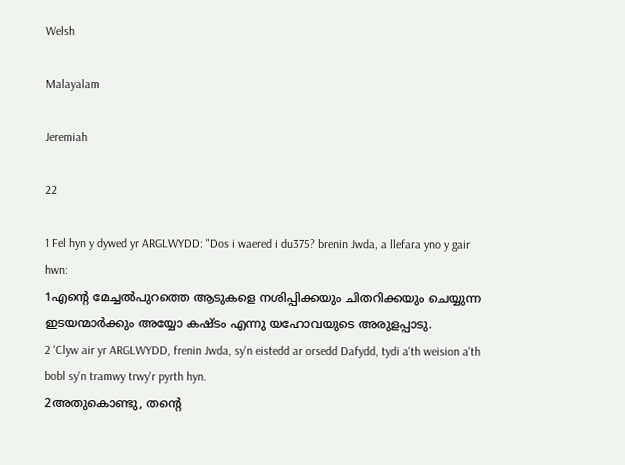Welsh

Malayalam

Jeremiah

22

1 Fel hyn y dywed yr ARGLWYDD: "Dos i waered i du375? brenin Jwda, a llefara yno y gair hwn:
1എന്റെ മേച്ചല്‍പുറത്തെ ആടുകളെ നശിപ്പിക്കയും ചിതറിക്കയും ചെയ്യുന്ന ഇടയന്മാര്‍ക്കും അയ്യോ കഷ്ടം എന്നു യഹോവയുടെ അരുളപ്പാടു.
2 'Clyw air yr ARGLWYDD, frenin Jwda, sy'n eistedd ar orsedd Dafydd, tydi a'th weision a'th bobl sy'n tramwy trwy'r pyrth hyn.
2അതുകൊണ്ടു, തന്റെ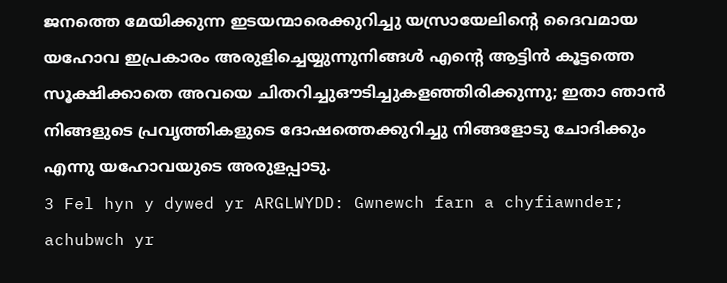ജനത്തെ മേയിക്കുന്ന ഇടയന്മാരെക്കുറിച്ചു യസ്രായേലിന്റെ ദൈവമായ യഹോവ ഇപ്രകാരം അരുളിച്ചെയ്യുന്നുനിങ്ങള്‍ എന്റെ ആട്ടിന്‍ കൂട്ടത്തെ സൂക്ഷിക്കാതെ അവയെ ചിതറിച്ചുഔടിച്ചുകളഞ്ഞിരിക്കുന്നു; ഇതാ ഞാന്‍ നിങ്ങളുടെ പ്രവൃത്തികളുടെ ദോഷത്തെക്കുറിച്ചു നിങ്ങളോടു ചോദിക്കും എന്നു യഹോവയുടെ അരുളപ്പാടു.
3 Fel hyn y dywed yr ARGLWYDD: Gwnewch farn a chyfiawnder; achubwch yr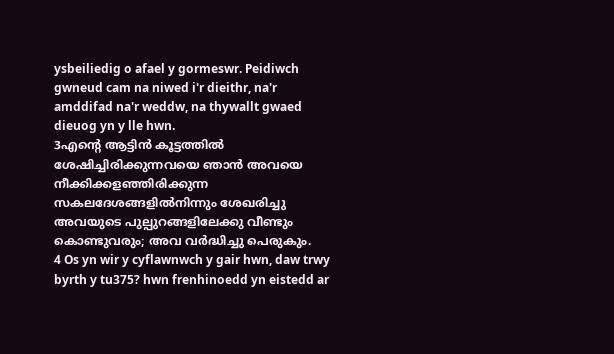ysbeiliedig o afael y gormeswr. Peidiwch gwneud cam na niwed i'r dieithr, na'r amddifad na'r weddw, na thywallt gwaed dieuog yn y lle hwn.
3എന്റെ ആട്ടിന്‍ കൂട്ടത്തില്‍ ശേഷിച്ചിരിക്കുന്നവയെ ഞാന്‍ അവയെ നീക്കിക്കളഞ്ഞിരിക്കുന്ന സകലദേശങ്ങളില്‍നിന്നും ശേഖരിച്ചു അവയുടെ പുല്പുറങ്ങളിലേക്കു വീണ്ടും കൊണ്ടുവരും; അവ വര്‍ദ്ധിച്ചു പെരുകും.
4 Os yn wir y cyflawnwch y gair hwn, daw trwy byrth y tu375? hwn frenhinoedd yn eistedd ar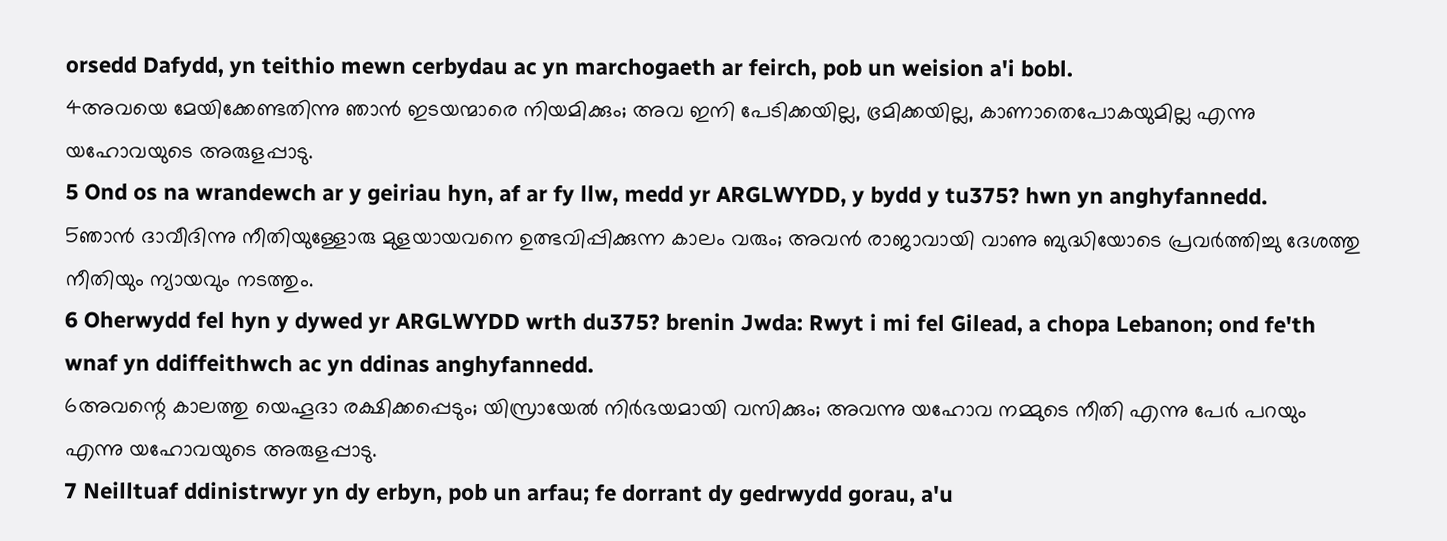orsedd Dafydd, yn teithio mewn cerbydau ac yn marchogaeth ar feirch, pob un weision a'i bobl.
4അവയെ മേയിക്കേണ്ടതിന്നു ഞാന്‍ ഇടയന്മാരെ നിയമിക്കും; അവ ഇനി പേടിക്കയില്ല, ഭ്രമിക്കയില്ല, കാണാതെപോകയുമില്ല എന്നു യഹോവയുടെ അരുളപ്പാടു.
5 Ond os na wrandewch ar y geiriau hyn, af ar fy llw, medd yr ARGLWYDD, y bydd y tu375? hwn yn anghyfannedd.
5ഞാന്‍ ദാവീദിന്നു നീതിയുള്ളോരു മുളയായവനെ ഉത്ഭവിപ്പിക്കുന്ന കാലം വരും; അവന്‍ രാജാവായി വാണു ബുദ്ധിയോടെ പ്രവര്‍ത്തിച്ചു ദേശത്തു നീതിയും ന്യായവും നടത്തും.
6 Oherwydd fel hyn y dywed yr ARGLWYDD wrth du375? brenin Jwda: Rwyt i mi fel Gilead, a chopa Lebanon; ond fe'th wnaf yn ddiffeithwch ac yn ddinas anghyfannedd.
6അവന്റെ കാലത്തു യെഹൂദാ രക്ഷിക്കപ്പെടും; യിസ്രായേല്‍ നിര്‍ഭയമായി വസിക്കും; അവന്നു യഹോവ നമ്മുടെ നീതി എന്നു പേര്‍ പറയും എന്നു യഹോവയുടെ അരുളപ്പാടു.
7 Neilltuaf ddinistrwyr yn dy erbyn, pob un arfau; fe dorrant dy gedrwydd gorau, a'u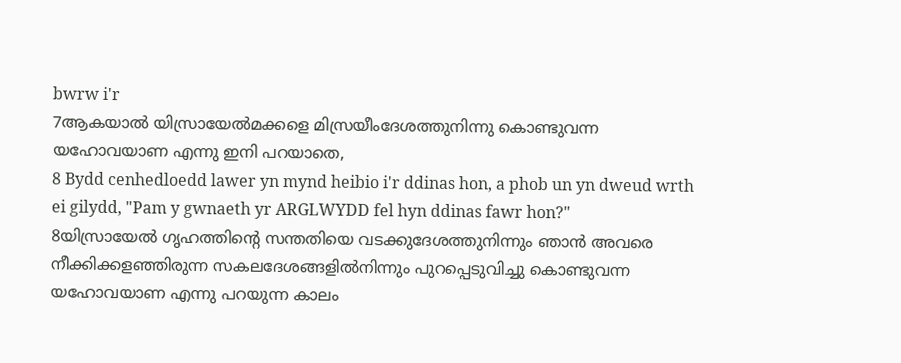bwrw i'r
7ആകയാല്‍ യിസ്രായേല്‍മക്കളെ മിസ്രയീംദേശത്തുനിന്നു കൊണ്ടുവന്ന യഹോവയാണ എന്നു ഇനി പറയാതെ,
8 Bydd cenhedloedd lawer yn mynd heibio i'r ddinas hon, a phob un yn dweud wrth ei gilydd, "Pam y gwnaeth yr ARGLWYDD fel hyn ddinas fawr hon?"
8യിസ്രായേല്‍ ഗൃഹത്തിന്റെ സന്തതിയെ വടക്കുദേശത്തുനിന്നും ഞാന്‍ അവരെ നീക്കിക്കളഞ്ഞിരുന്ന സകലദേശങ്ങളില്‍നിന്നും പുറപ്പെടുവിച്ചു കൊണ്ടുവന്ന യഹോവയാണ എന്നു പറയുന്ന കാലം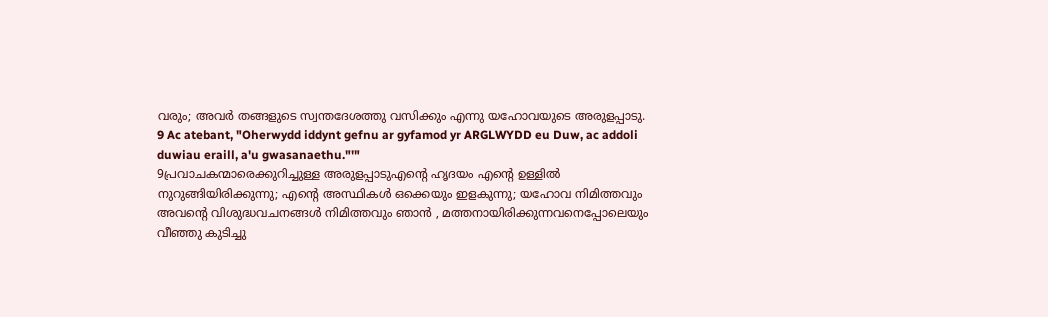വരും; അവര്‍ തങ്ങളുടെ സ്വന്തദേശത്തു വസിക്കും എന്നു യഹോവയുടെ അരുളപ്പാടു.
9 Ac atebant, "Oherwydd iddynt gefnu ar gyfamod yr ARGLWYDD eu Duw, ac addoli duwiau eraill, a'u gwasanaethu."'"
9പ്രവാചകന്മാരെക്കുറിച്ചുള്ള അരുളപ്പാടുഎന്റെ ഹൃദയം എന്റെ ഉള്ളില്‍ നുറുങ്ങിയിരിക്കുന്നു; എന്റെ അസ്ഥികള്‍ ഒക്കെയും ഇളകുന്നു; യഹോവ നിമിത്തവും അവന്റെ വിശുദ്ധവചനങ്ങള്‍ നിമിത്തവും ഞാന്‍ , മത്തനായിരിക്കുന്നവനെപ്പോലെയും വീഞ്ഞു കുടിച്ചു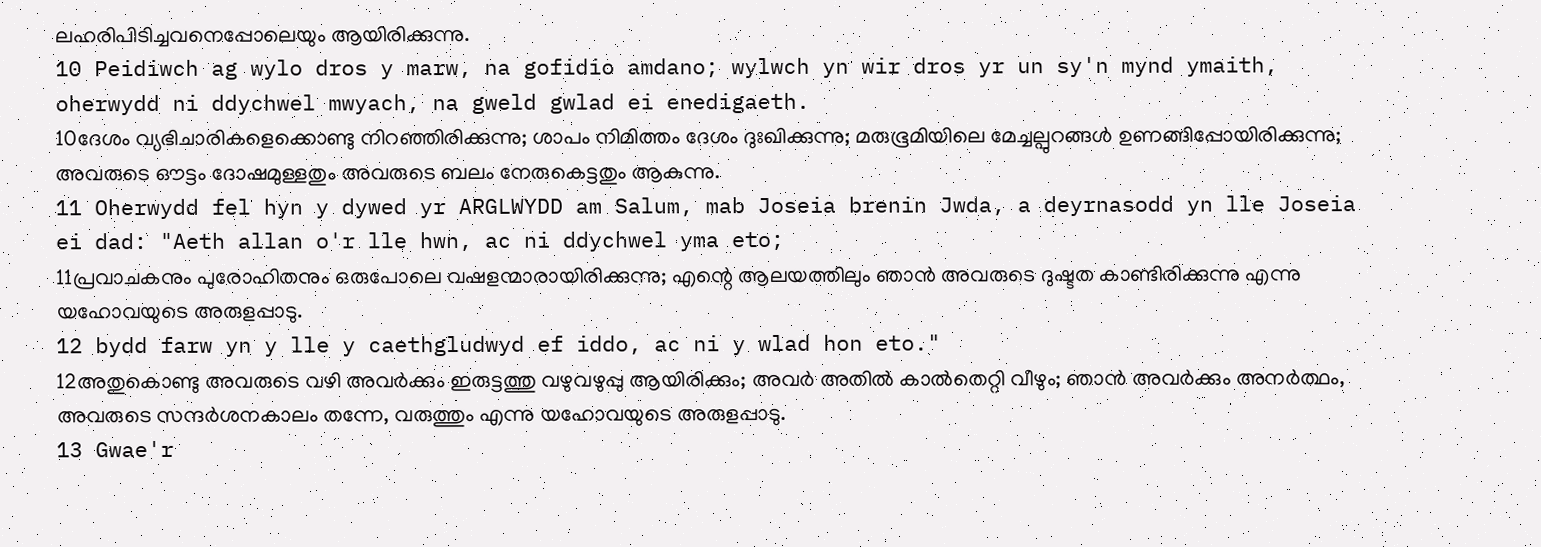ലഹരിപിടിച്ചവനെപ്പോലെയും ആയിരിക്കുന്നു.
10 Peidiwch ag wylo dros y marw, na gofidio amdano; wylwch yn wir dros yr un sy'n mynd ymaith, oherwydd ni ddychwel mwyach, na gweld gwlad ei enedigaeth.
10ദേശം വ്യഭിചാരികളെക്കൊണ്ടു നിറഞ്ഞിരിക്കുന്നു; ശാപം നിമിത്തം ദേശം ദുഃഖിക്കുന്നു; മരുഭൂമിയിലെ മേച്ചല്പുറങ്ങള്‍ ഉണങ്ങിപ്പോയിരിക്കുന്നു; അവരുടെ ഔട്ടം ദോഷമുള്ളതും അവരുടെ ബലം നേരുകെട്ടതും ആകുന്നു.
11 Oherwydd fel hyn y dywed yr ARGLWYDD am Salum, mab Joseia brenin Jwda, a deyrnasodd yn lle Joseia ei dad: "Aeth allan o'r lle hwn, ac ni ddychwel yma eto;
11പ്രവാചകനും പുരോഹിതനും ഒരുപോലെ വഷളന്മാരായിരിക്കുന്നു; എന്റെ ആലയത്തിലും ഞാന്‍ അവരുടെ ദുഷ്ടത കാണ്ടിരിക്കുന്നു എന്നു യഹോവയുടെ അരുളപ്പാടു.
12 bydd farw yn y lle y caethgludwyd ef iddo, ac ni y wlad hon eto."
12അതുകൊണ്ടു അവരുടെ വഴി അവര്‍ക്കും ഇരുട്ടത്തു വഴുവഴുപ്പു ആയിരിക്കും; അവര്‍ അതില്‍ കാല്‍തെറ്റി വീഴും; ഞാന്‍ അവര്‍ക്കും അനര്‍ത്ഥം, അവരുടെ സന്ദര്‍ശനകാലം തന്നേ, വരുത്തും എന്നു യഹോവയുടെ അരുളപ്പാടു.
13 Gwae'r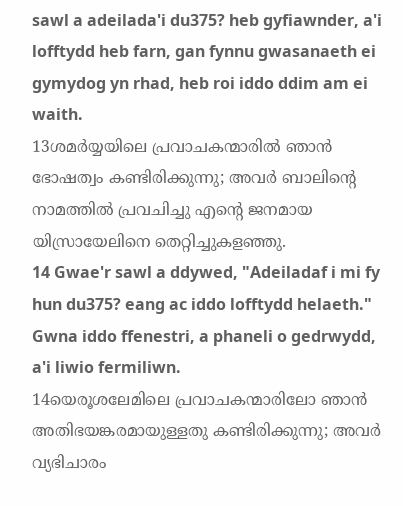sawl a adeilada'i du375? heb gyfiawnder, a'i lofftydd heb farn, gan fynnu gwasanaeth ei gymydog yn rhad, heb roi iddo ddim am ei waith.
13ശമര്‍യ്യയിലെ പ്രവാചകന്മാരില്‍ ഞാന്‍ ഭോഷത്വം കണ്ടിരിക്കുന്നു; അവര്‍ ബാലിന്റെ നാമത്തില്‍ പ്രവചിച്ചു എന്റെ ജനമായ യിസ്രായേലിനെ തെറ്റിച്ചുകളഞ്ഞു.
14 Gwae'r sawl a ddywed, "Adeiladaf i mi fy hun du375? eang ac iddo lofftydd helaeth." Gwna iddo ffenestri, a phaneli o gedrwydd, a'i liwio fermiliwn.
14യെരൂശലേമിലെ പ്രവാചകന്മാരിലോ ഞാന്‍ അതിഭയങ്കരമായുള്ളതു കണ്ടിരിക്കുന്നു; അവര്‍ വ്യഭിചാരം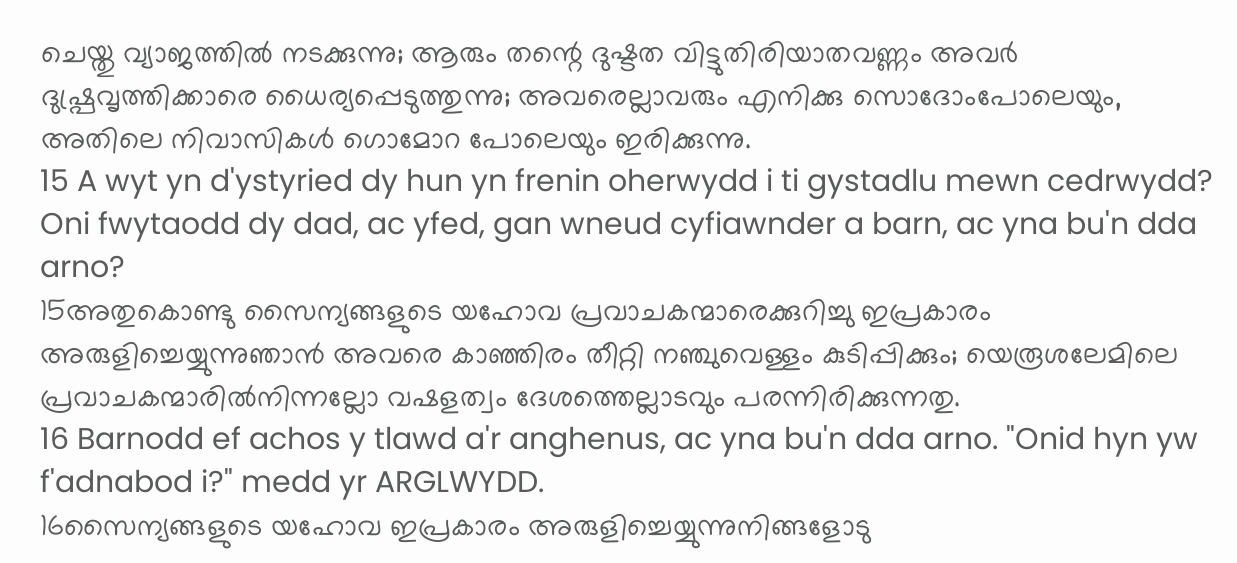ചെയ്തു വ്യാജത്തില്‍ നടക്കുന്നു; ആരും തന്റെ ദുഷ്ടത വിട്ടുതിരിയാതവണ്ണം അവര്‍ ദുഷ്പ്രവൃത്തിക്കാരെ ധൈര്യപ്പെടുത്തുന്നു; അവരെല്ലാവരും എനിക്കു സൊദോംപോലെയും, അതിലെ നിവാസികള്‍ ഗൊമോറ പോലെയും ഇരിക്കുന്നു.
15 A wyt yn d'ystyried dy hun yn frenin oherwydd i ti gystadlu mewn cedrwydd? Oni fwytaodd dy dad, ac yfed, gan wneud cyfiawnder a barn, ac yna bu'n dda arno?
15അതുകൊണ്ടു സൈന്യങ്ങളുടെ യഹോവ പ്രവാചകന്മാരെക്കുറിച്ചു ഇപ്രകാരം അരുളിച്ചെയ്യുന്നുഞാന്‍ അവരെ കാഞ്ഞിരം തീറ്റി നഞ്ചുവെള്ളം കുടിപ്പിക്കും; യെരൂശലേമിലെ പ്രവാചകന്മാരില്‍നിന്നല്ലോ വഷളത്വം ദേശത്തെല്ലാടവും പരന്നിരിക്കുന്നതു.
16 Barnodd ef achos y tlawd a'r anghenus, ac yna bu'n dda arno. "Onid hyn yw f'adnabod i?" medd yr ARGLWYDD.
16സൈന്യങ്ങളുടെ യഹോവ ഇപ്രകാരം അരുളിച്ചെയ്യുന്നുനിങ്ങളോടു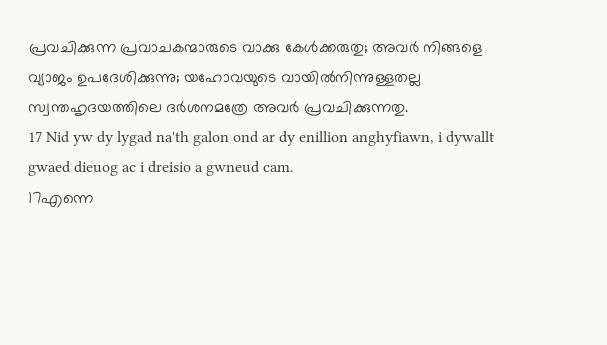പ്രവചിക്കുന്ന പ്രവാചകന്മാരുടെ വാക്കു കേള്‍ക്കരുതു; അവര്‍ നിങ്ങളെ വ്യാജം ഉപദേശിക്കുന്നു; യഹോവയുടെ വായില്‍നിന്നുള്ളതല്ല സ്വന്തഹൃദയത്തിലെ ദര്‍ശനമത്രേ അവര്‍ പ്രവചിക്കുന്നതു.
17 Nid yw dy lygad na'th galon ond ar dy enillion anghyfiawn, i dywallt gwaed dieuog ac i dreisio a gwneud cam.
17എന്നെ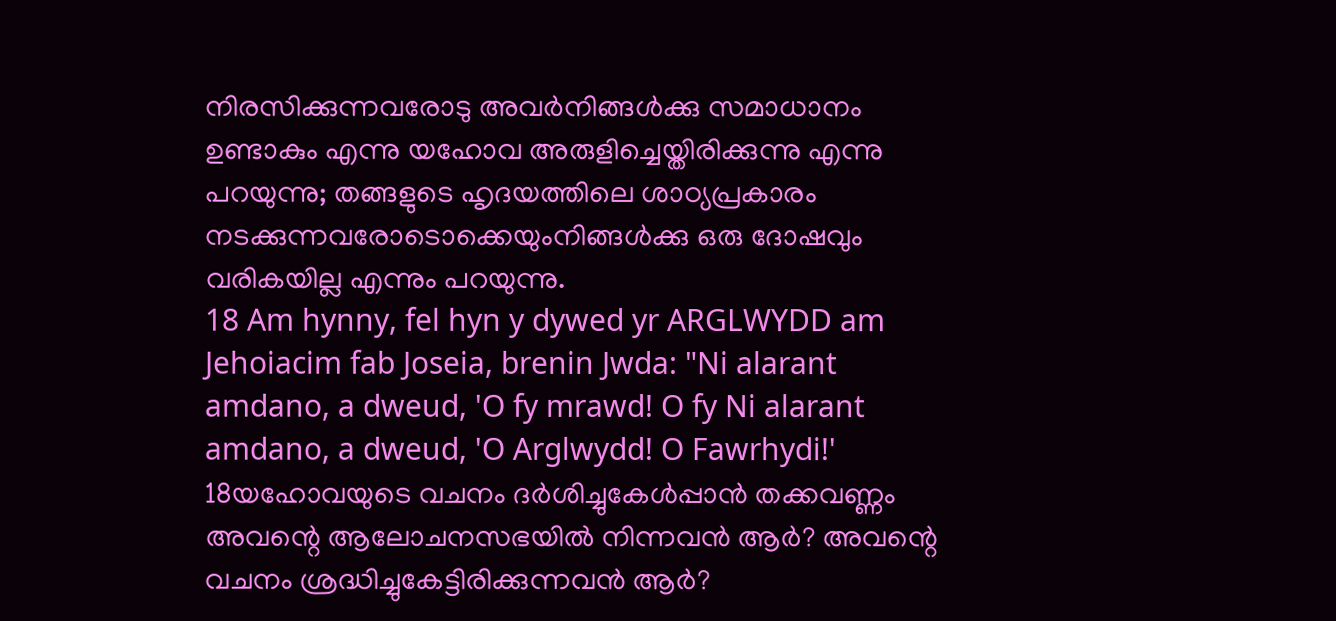നിരസിക്കുന്നവരോടു അവര്‍നിങ്ങള്‍ക്കു സമാധാനം ഉണ്ടാകും എന്നു യഹോവ അരുളിച്ചെയ്തിരിക്കുന്നു എന്നു പറയുന്നു; തങ്ങളുടെ ഹൃദയത്തിലെ ശാഠ്യപ്രകാരം നടക്കുന്നവരോടൊക്കെയുംനിങ്ങള്‍ക്കു ഒരു ദോഷവും വരികയില്ല എന്നും പറയുന്നു.
18 Am hynny, fel hyn y dywed yr ARGLWYDD am Jehoiacim fab Joseia, brenin Jwda: "Ni alarant amdano, a dweud, 'O fy mrawd! O fy Ni alarant amdano, a dweud, 'O Arglwydd! O Fawrhydi!'
18യഹോവയുടെ വചനം ദര്‍ശിച്ചുകേള്‍പ്പാന്‍ തക്കവണ്ണം അവന്റെ ആലോചനസഭയില്‍ നിന്നവന്‍ ആര്‍? അവന്റെ വചനം ശ്രദ്ധിച്ചുകേട്ടിരിക്കുന്നവന്‍ ആര്‍?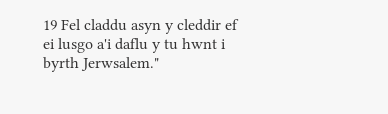19 Fel claddu asyn y cleddir ef ei lusgo a'i daflu y tu hwnt i byrth Jerwsalem."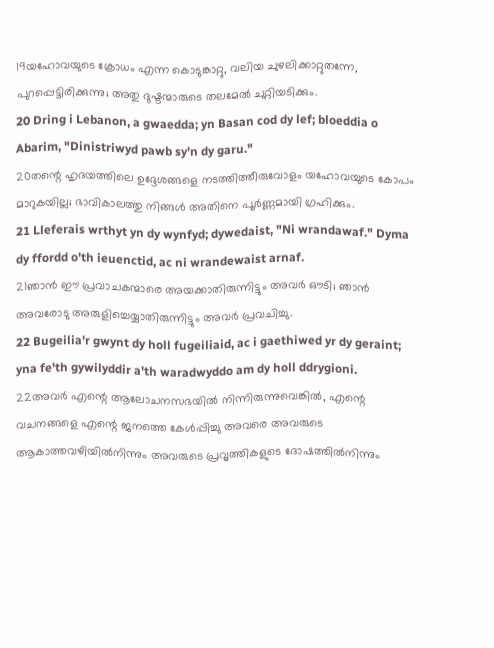19യഹോവയുടെ ക്രോധം എന്ന കൊടുങ്കാറ്റു, വലിയ ചുഴലിക്കാറ്റുതന്നേ, പുറപ്പെട്ടിരിക്കുന്നു; അതു ദുഷ്ടന്മാരുടെ തലമേല്‍ ചുറ്റിയടിക്കും.
20 Dring i Lebanon, a gwaedda; yn Basan cod dy lef; bloeddia o Abarim, "Dinistriwyd pawb sy'n dy garu."
20തന്റെ ഹൃദയത്തിലെ ഉദ്ദേശങ്ങളെ നടത്തിത്തീരുവോളം യഹോവയുടെ കോപം മാറുകയില്ല; ഭാവികാലത്തു നിങ്ങള്‍ അതിനെ പൂര്‍ണ്ണമായി ഗ്രഹിക്കും.
21 Lleferais wrthyt yn dy wynfyd; dywedaist, "Ni wrandawaf." Dyma dy ffordd o'th ieuenctid, ac ni wrandewaist arnaf.
21ഞാന്‍ ഈ പ്രവാചകന്മാരെ അയക്കാതിരുന്നിട്ടും അവര്‍ ഔടി; ഞാന്‍ അവരോടു അരുളിച്ചെയ്യാതിരുന്നിട്ടും അവര്‍ പ്രവചിച്ചു.
22 Bugeilia'r gwynt dy holl fugeiliaid, ac i gaethiwed yr dy geraint; yna fe'th gywilyddir a'th waradwyddo am dy holl ddrygioni.
22അവര്‍ എന്റെ ആലോചനസഭയില്‍ നിന്നിരുന്നുവെങ്കില്‍, എന്റെ വചനങ്ങളെ എന്റെ ജനത്തെ കേള്‍പ്പിച്ചു അവരെ അവരുടെ ആകാത്തവഴിയില്‍നിന്നും അവരുടെ പ്രവൃത്തികളുടെ ദോഷത്തില്‍നിന്നും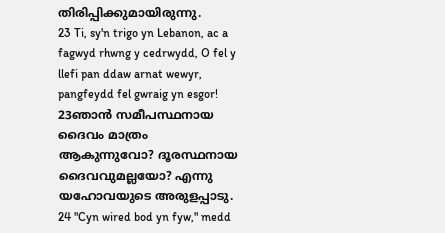തിരിപ്പിക്കുമായിരുന്നു.
23 Ti, sy'n trigo yn Lebanon, ac a fagwyd rhwng y cedrwydd, O fel y llefi pan ddaw arnat wewyr, pangfeydd fel gwraig yn esgor!
23ഞാന്‍ സമീപസ്ഥനായ ദൈവം മാത്രം ആകുന്നുവോ? ദൂരസ്ഥനായ ദൈവവുമല്ലയോ? എന്നു യഹോവയുടെ അരുളപ്പാടു.
24 "Cyn wired bod yn fyw," medd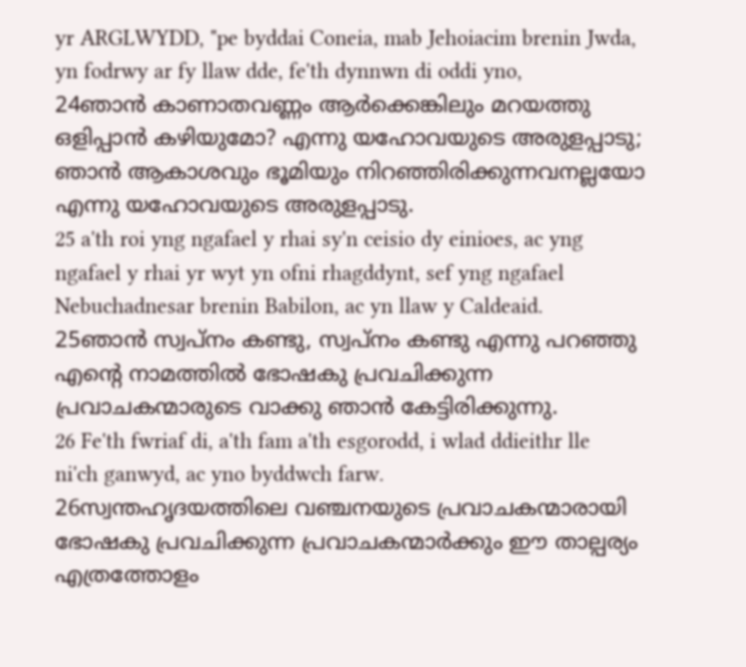yr ARGLWYDD, "pe byddai Coneia, mab Jehoiacim brenin Jwda, yn fodrwy ar fy llaw dde, fe'th dynnwn di oddi yno,
24ഞാന്‍ കാണാതവണ്ണം ആര്‍ക്കെങ്കിലും മറയത്തു ഒളിപ്പാന്‍ കഴിയുമോ? എന്നു യഹോവയുടെ അരുളപ്പാടു; ഞാന്‍ ആകാശവും ഭൂമിയും നിറഞ്ഞിരിക്കുന്നവനല്ലയോ എന്നു യഹോവയുടെ അരുളപ്പാടു.
25 a'th roi yng ngafael y rhai sy'n ceisio dy einioes, ac yng ngafael y rhai yr wyt yn ofni rhagddynt, sef yng ngafael Nebuchadnesar brenin Babilon, ac yn llaw y Caldeaid.
25ഞാന്‍ സ്വപ്നം കണ്ടു, സ്വപ്നം കണ്ടു എന്നു പറഞ്ഞു എന്റെ നാമത്തില്‍ ഭോഷകു പ്രവചിക്കുന്ന പ്രവാചകന്മാരുടെ വാക്കു ഞാന്‍ കേട്ടിരിക്കുന്നു.
26 Fe'th fwriaf di, a'th fam a'th esgorodd, i wlad ddieithr lle ni'ch ganwyd, ac yno byddwch farw.
26സ്വന്തഹൃദയത്തിലെ വഞ്ചനയുടെ പ്രവാചകന്മാരായി ഭോഷകു പ്രവചിക്കുന്ന പ്രവാചകന്മാര്‍ക്കും ഈ താല്പര്യം എത്രത്തോളം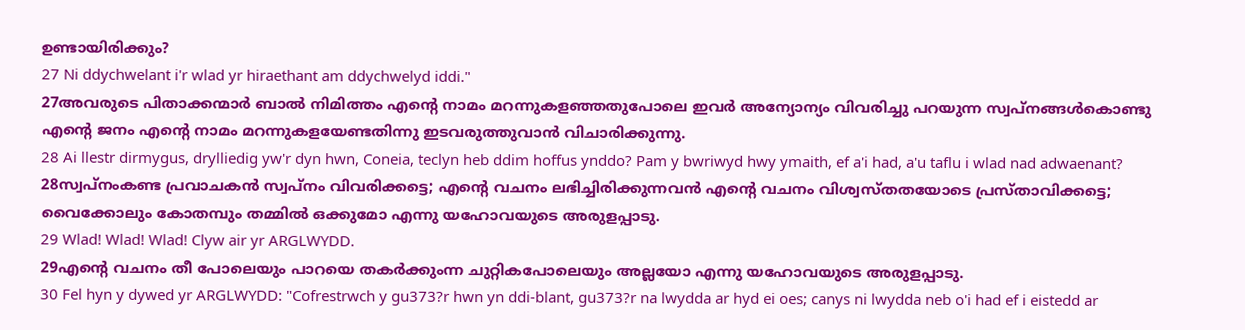ഉണ്ടായിരിക്കും?
27 Ni ddychwelant i'r wlad yr hiraethant am ddychwelyd iddi."
27അവരുടെ പിതാക്കന്മാര്‍ ബാല്‍ നിമിത്തം എന്റെ നാമം മറന്നുകളഞ്ഞതുപോലെ ഇവര്‍ അന്യോന്യം വിവരിച്ചു പറയുന്ന സ്വപ്നങ്ങള്‍കൊണ്ടു എന്റെ ജനം എന്റെ നാമം മറന്നുകളയേണ്ടതിന്നു ഇടവരുത്തുവാന്‍ വിചാരിക്കുന്നു.
28 Ai llestr dirmygus, drylliedig yw'r dyn hwn, Coneia, teclyn heb ddim hoffus ynddo? Pam y bwriwyd hwy ymaith, ef a'i had, a'u taflu i wlad nad adwaenant?
28സ്വപ്നംകണ്ട പ്രവാചകന്‍ സ്വപ്നം വിവരിക്കട്ടെ; എന്റെ വചനം ലഭിച്ചിരിക്കുന്നവന്‍ എന്റെ വചനം വിശ്വസ്തതയോടെ പ്രസ്താവിക്കട്ടെ; വൈക്കോലും കോതമ്പും തമ്മില്‍ ഒക്കുമോ എന്നു യഹോവയുടെ അരുളപ്പാടു.
29 Wlad! Wlad! Wlad! Clyw air yr ARGLWYDD.
29എന്റെ വചനം തീ പോലെയും പാറയെ തകര്‍ക്കുംന്ന ചുറ്റികപോലെയും അല്ലയോ എന്നു യഹോവയുടെ അരുളപ്പാടു.
30 Fel hyn y dywed yr ARGLWYDD: "Cofrestrwch y gu373?r hwn yn ddi-blant, gu373?r na lwydda ar hyd ei oes; canys ni lwydda neb o'i had ef i eistedd ar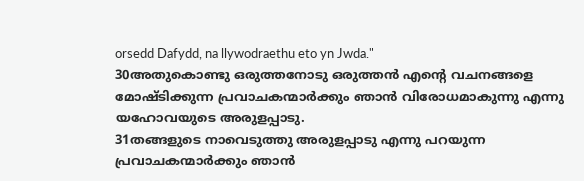orsedd Dafydd, na llywodraethu eto yn Jwda."
30അതുകൊണ്ടു ഒരുത്തനോടു ഒരുത്തന്‍ എന്റെ വചനങ്ങളെ മോഷ്ടിക്കുന്ന പ്രവാചകന്മാര്‍ക്കും ഞാന്‍ വിരോധമാകുന്നു എന്നു യഹോവയുടെ അരുളപ്പാടു.
31തങ്ങളുടെ നാവെടുത്തു അരുളപ്പാടു എന്നു പറയുന്ന പ്രവാചകന്മാര്‍ക്കും ഞാന്‍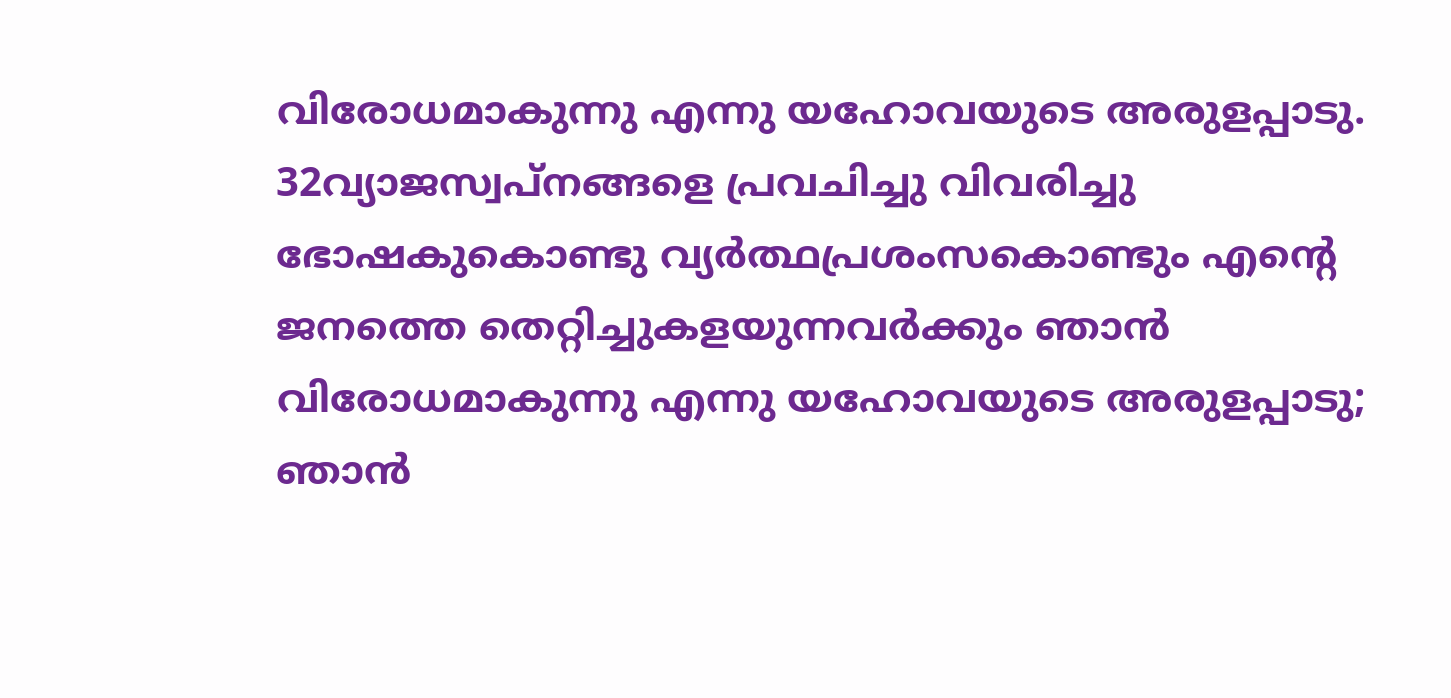വിരോധമാകുന്നു എന്നു യഹോവയുടെ അരുളപ്പാടു.
32വ്യാജസ്വപ്നങ്ങളെ പ്രവചിച്ചു വിവരിച്ചു ഭോഷകുകൊണ്ടു വ്യര്‍ത്ഥപ്രശംസകൊണ്ടും എന്റെ ജനത്തെ തെറ്റിച്ചുകളയുന്നവര്‍ക്കും ഞാന്‍ വിരോധമാകുന്നു എന്നു യഹോവയുടെ അരുളപ്പാടു; ഞാന്‍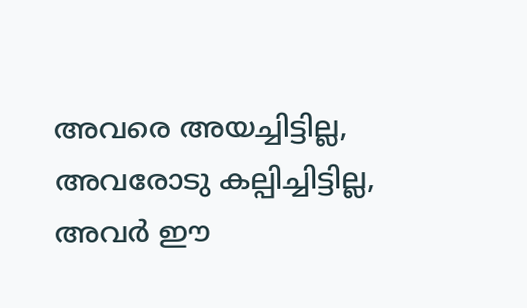അവരെ അയച്ചിട്ടില്ല, അവരോടു കല്പിച്ചിട്ടില്ല, അവര്‍ ഈ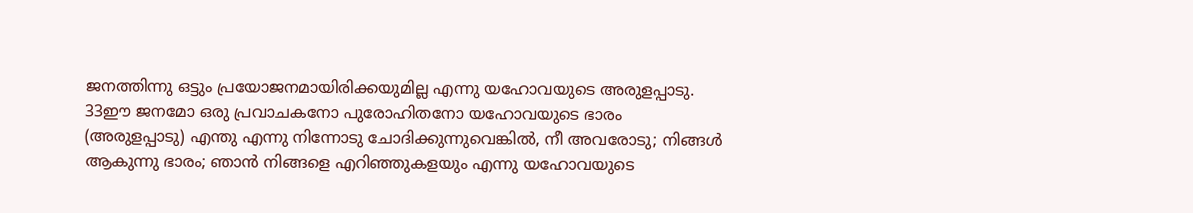ജനത്തിന്നു ഒട്ടും പ്രയോജനമായിരിക്കയുമില്ല എന്നു യഹോവയുടെ അരുളപ്പാടു.
33ഈ ജനമോ ഒരു പ്രവാചകനോ പുരോഹിതനോ യഹോവയുടെ ഭാരം (അരുളപ്പാടു) എന്തു എന്നു നിന്നോടു ചോദിക്കുന്നുവെങ്കില്‍, നീ അവരോടു; നിങ്ങള്‍ ആകുന്നു ഭാരം; ഞാന്‍ നിങ്ങളെ എറിഞ്ഞുകളയും എന്നു യഹോവയുടെ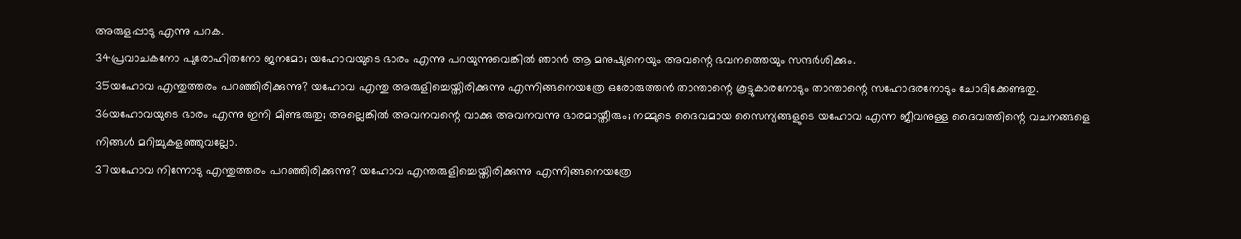അരുളപ്പാടു എന്നു പറക.
34പ്രവാചകനോ പുരോഹിതനോ ജനമോ; യഹോവയുടെ ഭാരം എന്നു പറയുന്നുവെങ്കില്‍ ഞാന്‍ ആ മനുഷ്യനെയും അവന്റെ ഭവനത്തെയും സന്ദര്‍ശിക്കും.
35യഹോവ എന്തുത്തരം പറഞ്ഞിരിക്കുന്നു? യഹോവ എന്തു അരുളിച്ചെയ്തിരിക്കുന്നു എന്നിങ്ങനെയത്രേ ഒരോരുത്തന്‍ താന്താന്റെ കൂട്ടുകാരനോടും താന്താന്റെ സഹോദരനോടും ചോദിക്കേണ്ടതു.
36യഹോവയുടെ ഭാരം എന്നു ഇനി മിണ്ടരുതു; അല്ലെങ്കില്‍ അവനവന്റെ വാക്കു അവനവന്നു ഭാരമായ്തീരും; നമ്മുടെ ദൈവമായ സൈന്യങ്ങളുടെ യഹോവ എന്ന ജീവനുള്ള ദൈവത്തിന്റെ വചനങ്ങളെ നിങ്ങള്‍ മറിച്ചുകളഞ്ഞുവല്ലോ.
37യഹോവ നിന്നോടു എന്തുത്തരം പറഞ്ഞിരിക്കുന്നു? യഹോവ എന്തരുളിച്ചെയ്തിരിക്കുന്നു എന്നിങ്ങനെയത്രേ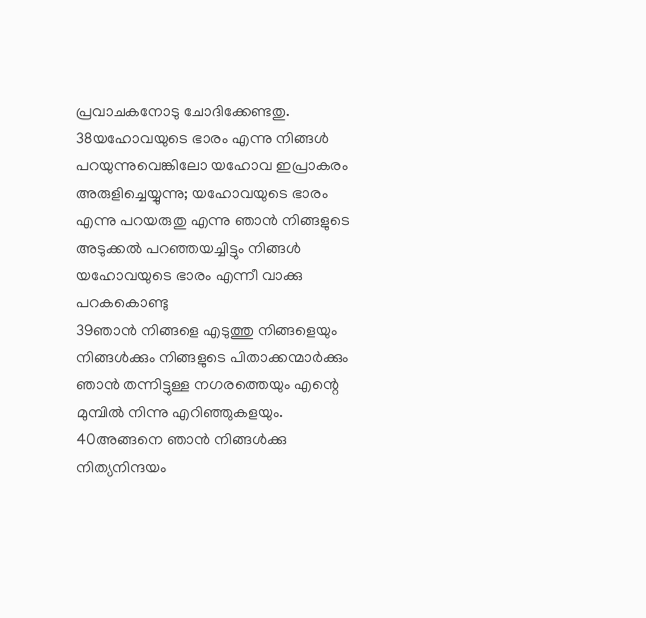പ്രവാചകനോടു ചോദിക്കേണ്ടതു.
38യഹോവയുടെ ഭാരം എന്നു നിങ്ങള്‍ പറയുന്നുവെങ്കിലോ യഹോവ ഇപ്രാകരം അരുളിച്ചെയ്യുന്നു; യഹോവയുടെ ഭാരം എന്നു പറയരുതു എന്നു ഞാന്‍ നിങ്ങളുടെ അടുക്കല്‍ പറഞ്ഞയച്ചിട്ടും നിങ്ങള്‍ യഹോവയുടെ ഭാരം എന്നീ വാക്കു പറകകൊണ്ടു
39ഞാന്‍ നിങ്ങളെ എടുത്തു നിങ്ങളെയും നിങ്ങള്‍ക്കും നിങ്ങളുടെ പിതാക്കന്മാര്‍ക്കും ഞാന്‍ തന്നിട്ടുള്ള നഗരത്തെയും എന്റെ മുമ്പില്‍ നിന്നു എറിഞ്ഞുകളയും.
40അങ്ങനെ ഞാന്‍ നിങ്ങള്‍ക്കു നിത്യനിന്ദയം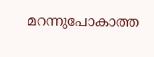മറന്നുപോകാത്ത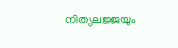നിത്യലജ്ജയും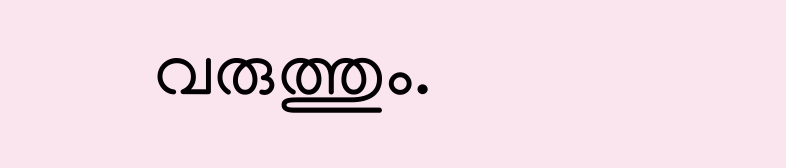വരുത്തും.